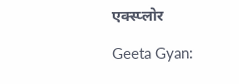एक्स्प्लोर

Geeta Gyan: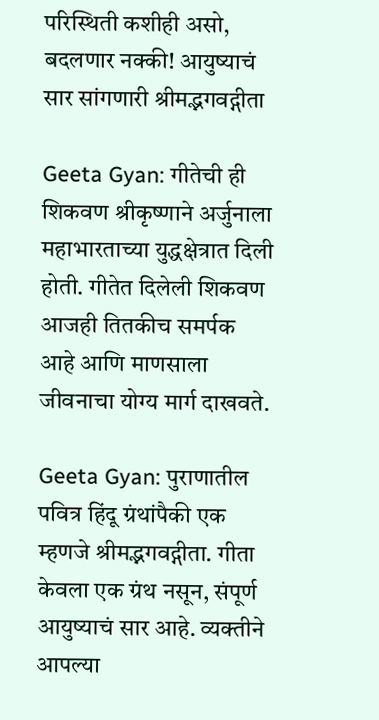परिस्थिती कशीही असो, बदलणार नक्की! आयुष्याचं सार सांगणारी श्रीमद्भगवद्गीता

Geeta Gyan: गीतेची ही शिकवण श्रीकृष्णाने अर्जुनाला महाभारताच्या युद्धक्षेत्रात दिली होती. गीतेत दिलेली शिकवण आजही तितकीच समर्पक आहे आणि माणसाला जीवनाचा योग्य मार्ग दाखवते.

Geeta Gyan: पुराणातील पवित्र हिंदू ग्रंथांपैकी एक म्हणजे श्रीमद्भगवद्गीता. गीता केवला एक ग्रंथ नसून, संपूर्ण आयुष्याचं सार आहे. व्यक्तीने आपल्या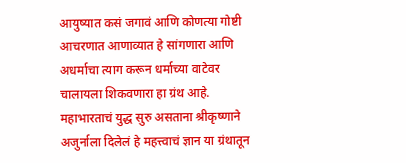आयुष्यात कसं जगावं आणि कोणत्या गोष्टी आचरणात आणाव्यात हे सांगणारा आणि अधर्माचा त्याग करून धर्माच्या वाटेवर चालायला शिकवणारा हा ग्रंथ आहे. महाभारताचं युद्ध सुरु असताना श्रीकृष्णाने अजुर्नाला दिलेलं हे महत्त्वाचं ज्ञान या ग्रंथातून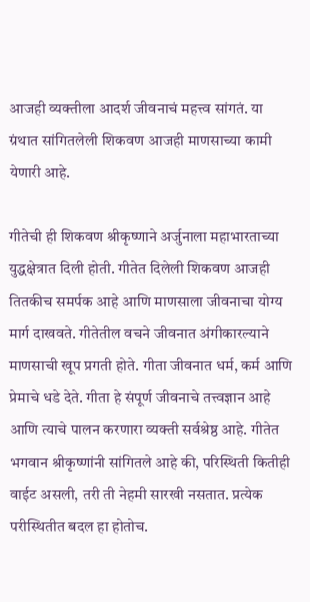आजही व्यक्तीला आदर्श जीवनाचं महत्त्व सांगतं. या ग्रंथात सांगितलेली शिकवण आजही माणसाच्या कामी येणारी आहे.

गीतेची ही शिकवण श्रीकृष्णाने अर्जुनाला महाभारताच्या युद्धक्षेत्रात दिली होती. गीतेत दिलेली शिकवण आजही तितकीच समर्पक आहे आणि माणसाला जीवनाचा योग्य मार्ग दाखवते. गीतेतील वचने जीवनात अंगीकारल्याने माणसाची खूप प्रगती होते. गीता जीवनात धर्म, कर्म आणि प्रेमाचे धडे देते. गीता हे संपूर्ण जीवनाचे तत्त्वज्ञान आहे आणि त्याचे पालन करणारा व्यक्ती सर्वश्रेष्ठ आहे. गीतेत भगवान श्रीकृष्णांनी सांगितले आहे की, परिस्थिती कितीही वाईट असली, तरी ती नेहमी सारखी नसतात. प्रत्येक परीस्थितीत बदल हा होतोच.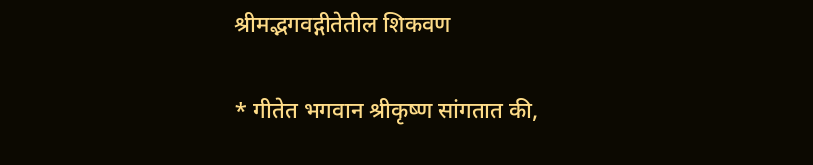श्रीमद्भगवद्गीतेतील शिकवण

* गीतेत भगवान श्रीकृष्ण सांगतात की,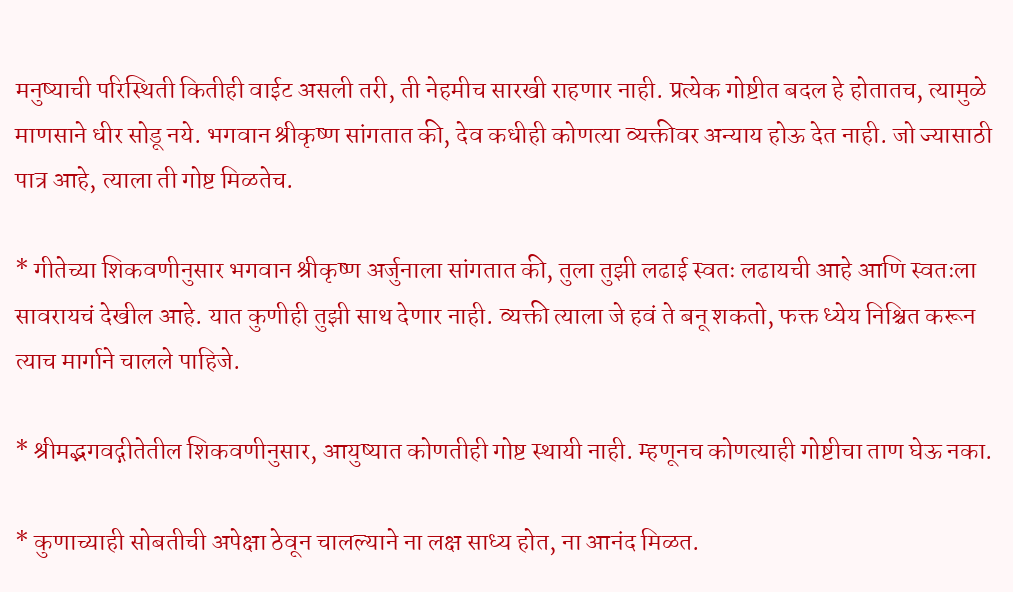मनुष्याची परिस्थिती कितीही वाईट असली तरी, ती नेहमीच सारखी राहणार नाही. प्रत्येक गोष्टीत बदल हे होतातच, त्यामुळे माणसाने धीर सोडू नये. भगवान श्रीकृष्ण सांगतात की, देव कधीही कोणत्या व्यक्तीवर अन्याय होऊ देत नाही. जो ज्यासाठी पात्र आहे, त्याला ती गोष्ट मिळतेच.

* गीतेच्या शिकवणीनुसार भगवान श्रीकृष्ण अर्जुनाला सांगतात की, तुला तुझी लढाई स्वतः लढायची आहे आणि स्वतःला सावरायचं देखील आहे. यात कुणीही तुझी साथ देणार नाही. व्यक्ती त्याला जे हवं ते बनू शकतो, फक्त ध्येय निश्चित करून त्याच मार्गाने चालले पाहिजे.

* श्रीमद्भगवद्गीतेतील शिकवणीनुसार, आयुष्यात कोणतीही गोष्ट स्थायी नाही. म्हणूनच कोणत्याही गोष्टीचा ताण घेऊ नका.

* कुणाच्याही सोबतीची अपेक्षा ठेवून चालल्याने ना लक्ष साध्य होत, ना आनंद मिळत.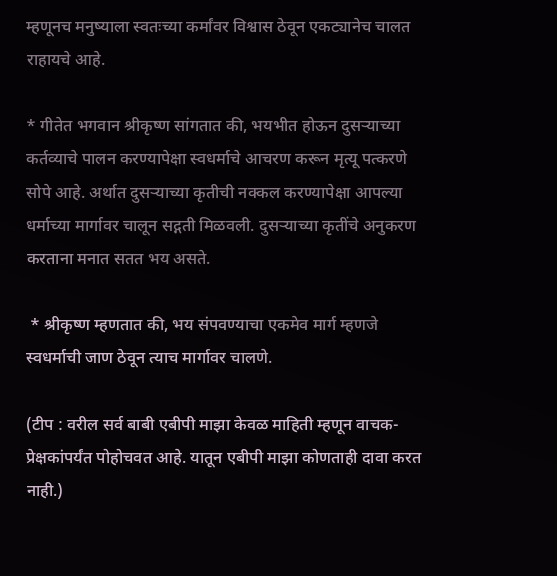म्हणूनच मनुष्याला स्वतःच्या कर्मांवर विश्वास ठेवून एकट्यानेच चालत राहायचे आहे.

* गीतेत भगवान श्रीकृष्ण सांगतात की, भयभीत होऊन दुसऱ्याच्या कर्तव्याचे पालन करण्यापेक्षा स्वधर्माचे आचरण करून मृत्यू पत्करणे सोपे आहे. अर्थात दुसऱ्याच्या कृतीची नक्कल करण्यापेक्षा आपल्या धर्माच्या मार्गावर चालून सद्गती मिळवली. दुसऱ्याच्या कृतींचे अनुकरण करताना मनात सतत भय असते.

 * श्रीकृष्ण म्हणतात की, भय संपवण्याचा एकमेव मार्ग म्हणजे स्वधर्माची जाण ठेवून त्याच मार्गावर चालणे.

(टीप : वरील सर्व बाबी एबीपी माझा केवळ माहिती म्हणून वाचक-प्रेक्षकांपर्यंत पोहोचवत आहे. यातून एबीपी माझा कोणताही दावा करत नाही.)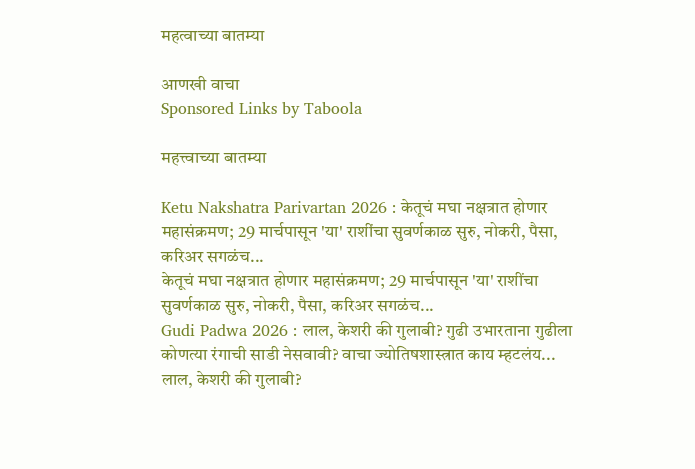महत्वाच्या बातम्या

आणखी वाचा
Sponsored Links by Taboola

महत्त्वाच्या बातम्या

Ketu Nakshatra Parivartan 2026 : केतूचं मघा नक्षत्रात होणार महासंक्रमण; 29 मार्चपासून 'या' राशींचा सुवर्णकाळ सुरु, नोकरी, पैसा, करिअर सगळंच...
केतूचं मघा नक्षत्रात होणार महासंक्रमण; 29 मार्चपासून 'या' राशींचा सुवर्णकाळ सुरु, नोकरी, पैसा, करिअर सगळंच...
Gudi Padwa 2026 : लाल, केशरी की गुलाबी? गुढी उभारताना गुढीला कोणत्या रंगाची साडी नेसवावी? वाचा ज्योतिषशास्त्रात काय म्हटलंय...
लाल, केशरी की गुलाबी?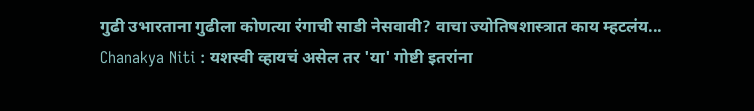गुढी उभारताना गुढीला कोणत्या रंगाची साडी नेसवावी? वाचा ज्योतिषशास्त्रात काय म्हटलंय...
Chanakya Niti : यशस्वी व्हायचं असेल तर 'या' गोष्टी इतरांना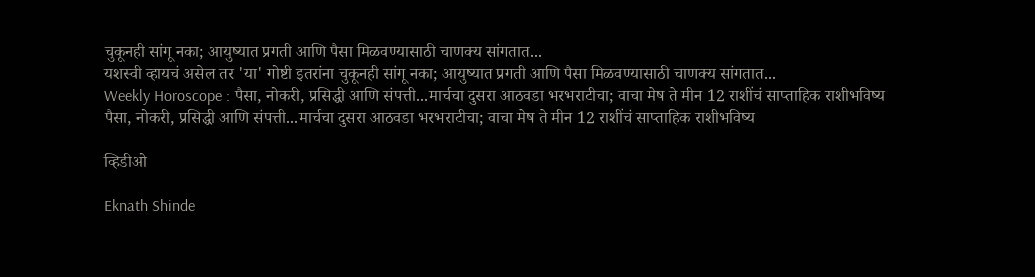चुकूनही सांगू नका; आयुष्यात प्रगती आणि पैसा मिळवण्यासाठी चाणक्य सांगतात...
यशस्वी व्हायचं असेल तर 'या' गोष्टी इतरांना चुकूनही सांगू नका; आयुष्यात प्रगती आणि पैसा मिळवण्यासाठी चाणक्य सांगतात...
Weekly Horoscope : पैसा, नोकरी, प्रसिद्धी आणि संपत्ती...मार्चचा दुसरा आठवडा भरभराटीचा; वाचा मेष ते मीन 12 राशींचं साप्ताहिक राशीभविष्य
पैसा, नोकरी, प्रसिद्धी आणि संपत्ती...मार्चचा दुसरा आठवडा भरभराटीचा; वाचा मेष ते मीन 12 राशींचं साप्ताहिक राशीभविष्य

व्हिडीओ

Eknath Shinde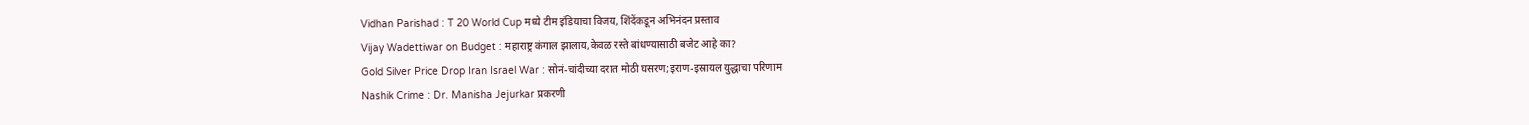Vidhan Parishad : T 20 World Cup मध्ये टीम इंडियाचा विजय, शिंदेंकडून अभिनंदन प्रस्ताव
Vijay Wadettiwar on Budget : महाराष्ट्र कंगाल झालाय,केवळ रस्ते बांधण्यासाठी बजेट आहे का?
Gold Silver Price Drop Iran Israel War : सोनं-चांदीच्या दरात मोठी घसरण;इराण-इस्रायल युद्धाचा परिणाम
Nashik Crime : Dr. Manisha Jejurkar प्रकरणी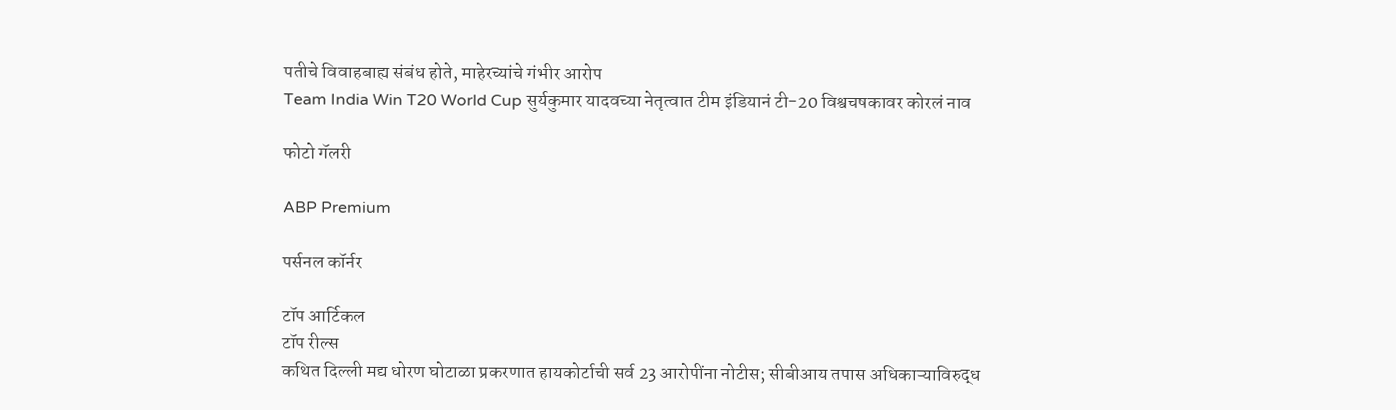पतीचे विवाहबाह्य संबंध होते, माहेरच्यांचे गंभीर आरोप
Team India Win T20 World Cup सुर्यकुमार यादवच्या नेतृत्वात टीम इंडियानं टी-20 विश्वचषकावर कोरलं नाव

फोटो गॅलरी

ABP Premium

पर्सनल कॉर्नर

टॉप आर्टिकल
टॉप रील्स
कथित दिल्ली मद्य धोरण घोटाळा प्रकरणात हायकोर्टाची सर्व 23 आरोपींना नोटीस; सीबीआय तपास अधिकाऱ्याविरुद्ध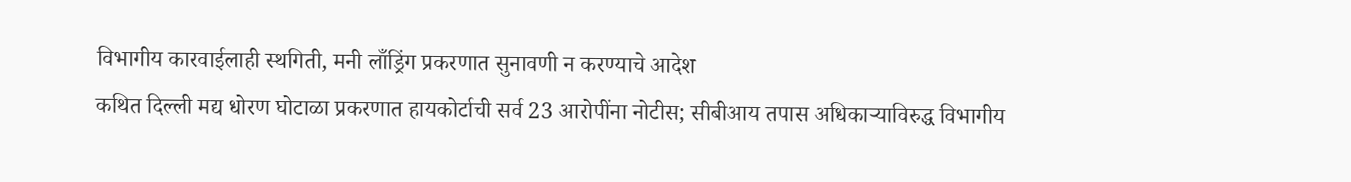विभागीय कारवाईलाही स्थगिती, मनी लाँड्रिंग प्रकरणात सुनावणी न करण्याचे आदेश
कथित दिल्ली मद्य धोरण घोटाळा प्रकरणात हायकोर्टाची सर्व 23 आरोपींना नोटीस; सीबीआय तपास अधिकाऱ्याविरुद्ध विभागीय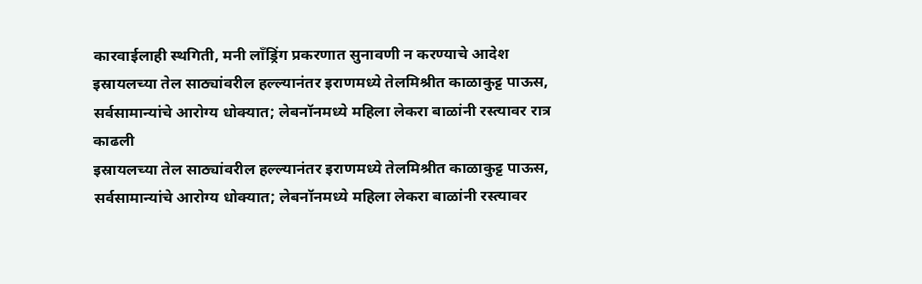कारवाईलाही स्थगिती, मनी लाँड्रिंग प्रकरणात सुनावणी न करण्याचे आदेश
इस्रायलच्या तेल साठ्यांवरील हल्ल्यानंतर इराणमध्ये तेलमिश्रीत काळाकुट्ट पाऊस, सर्वसामान्यांचे आरोग्य धोक्यात; लेबनॉनमध्ये महिला लेकरा बाळांनी रस्त्यावर रात्र काढली
इस्रायलच्या तेल साठ्यांवरील हल्ल्यानंतर इराणमध्ये तेलमिश्रीत काळाकुट्ट पाऊस, सर्वसामान्यांचे आरोग्य धोक्यात; लेबनॉनमध्ये महिला लेकरा बाळांनी रस्त्यावर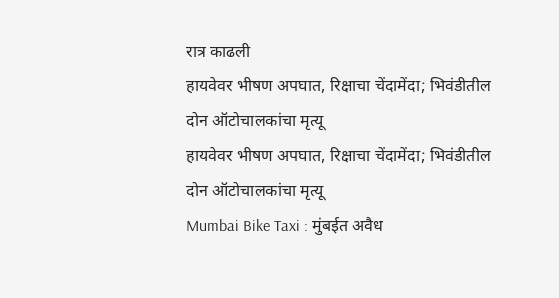रात्र काढली
हायवेवर भीषण अपघात, रिक्षाचा चेंदामेंदा; भिवंडीतील दोन ऑटोचालकांचा मृत्यू
हायवेवर भीषण अपघात, रिक्षाचा चेंदामेंदा; भिवंडीतील दोन ऑटोचालकांचा मृत्यू
Mumbai Bike Taxi : मुंबईत अवैध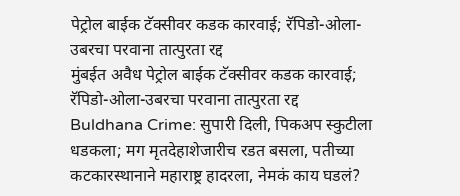पेट्रोल बाईक टॅक्सीवर कडक कारवाई; रॅपिडो-ओला-उबरचा परवाना तात्पुरता रद्द
मुंबईत अवैध पेट्रोल बाईक टॅक्सीवर कडक कारवाई; रॅपिडो-ओला-उबरचा परवाना तात्पुरता रद्द
Buldhana Crime: सुपारी दिली, पिकअप स्कुटीला धडकला; मग मृतदेहाशेजारीच रडत बसला, पतीच्या कटकारस्थानाने महाराष्ट्र हादरला, नेमकं काय घडलं?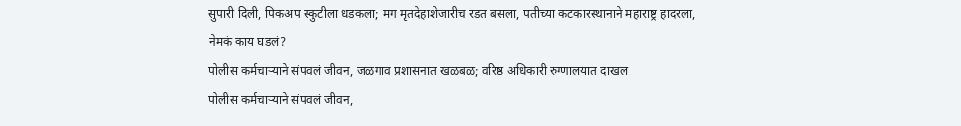सुपारी दिली, पिकअप स्कुटीला धडकला; मग मृतदेहाशेजारीच रडत बसला, पतीच्या कटकारस्थानाने महाराष्ट्र हादरला, नेमकं काय घडलं?
पोलीस कर्मचाऱ्याने संपवलं जीवन, जळगाव प्रशासनात खळबळ; वरिष्ठ अधिकारी रुग्णालयात दाखल
पोलीस कर्मचाऱ्याने संपवलं जीवन,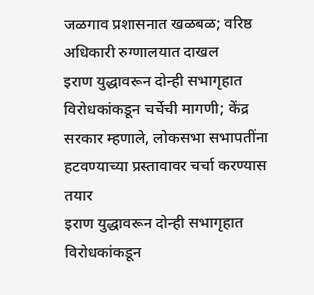जळगाव प्रशासनात खळबळ; वरिष्ठ अधिकारी रुग्णालयात दाखल
इराण युद्धावरून दोन्ही सभागृहात विरोधकांकडून चर्चेची मागणी; केंद्र सरकार म्हणाले, लोकसभा सभापतींना हटवण्याच्या प्रस्तावावर चर्चा करण्यास तयार
इराण युद्धावरून दोन्ही सभागृहात विरोधकांकडून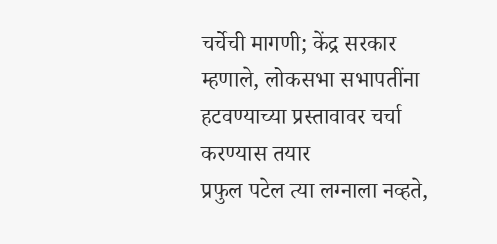चर्चेची मागणी; केंद्र सरकार म्हणाले, लोकसभा सभापतींना हटवण्याच्या प्रस्तावावर चर्चा करण्यास तयार
प्रफुल पटेल त्या लग्नाला नव्हते,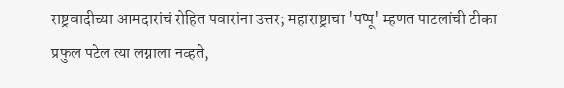राष्ट्रवादीच्या आमदारांचं रोहित पवारांना उत्तर; महाराष्ट्राचा 'पप्पू' म्हणत पाटलांची टीका
प्रफुल पटेल त्या लग्नाला नव्हते,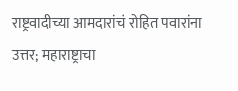राष्ट्रवादीच्या आमदारांचं रोहित पवारांना उत्तर; महाराष्ट्राचा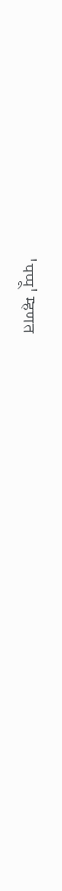'पप्पू' म्हणत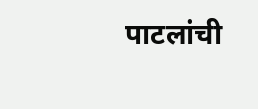पाटलांची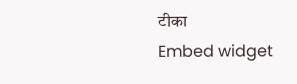टीका
Embed widget